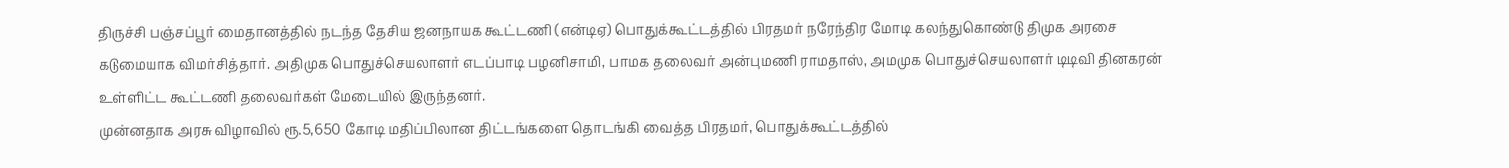திருச்சி பஞ்சப்பூர் மைதானத்தில் நடந்த தேசிய ஜனநாயக கூட்டணி (என்டிஏ) பொதுக்கூட்டத்தில் பிரதமர் நரேந்திர மோடி கலந்துகொண்டு திமுக அரசை கடுமையாக விமர்சித்தார். அதிமுக பொதுச்செயலாளர் எடப்பாடி பழனிசாமி, பாமக தலைவர் அன்புமணி ராமதாஸ், அமமுக பொதுச்செயலாளர் டிடிவி தினகரன் உள்ளிட்ட கூட்டணி தலைவர்கள் மேடையில் இருந்தனர்.
முன்னதாக அரசு விழாவில் ரூ.5,650 கோடி மதிப்பிலான திட்டங்களை தொடங்கி வைத்த பிரதமர், பொதுக்கூட்டத்தில்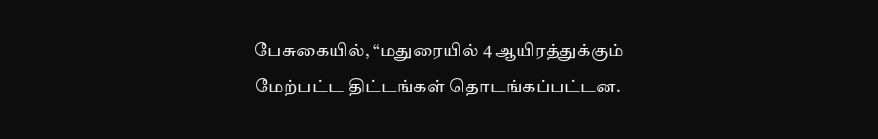பேசுகையில், “மதுரையில் 4 ஆயிரத்துக்கும் மேற்பட்ட திட்டங்கள் தொடங்கப்பட்டன.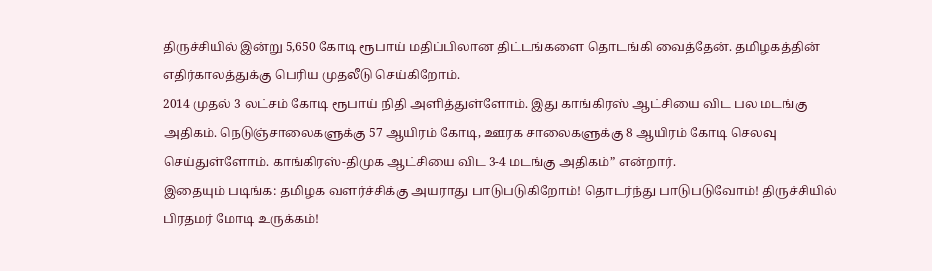திருச்சியில் இன்று 5,650 கோடி ரூபாய் மதிப்பிலான திட்டங்களை தொடங்கி வைத்தேன். தமிழகத்தின் எதிர்காலத்துக்கு பெரிய முதலீடு செய்கிறோம்.
2014 முதல் 3 லட்சம் கோடி ரூபாய் நிதி அளித்துள்ளோம். இது காங்கிரஸ் ஆட்சியை விட பல மடங்கு அதிகம். நெடுஞ்சாலைகளுக்கு 57 ஆயிரம் கோடி, ஊரக சாலைகளுக்கு 8 ஆயிரம் கோடி செலவு செய்துள்ளோம். காங்கிரஸ்-திமுக ஆட்சியை விட 3-4 மடங்கு அதிகம்” என்றார்.
இதையும் படிங்க: தமிழக வளர்ச்சிக்கு அயராது பாடுபடுகிறோம்! தொடர்ந்து பாடுபடுவோம்! திருச்சியில் பிரதமர் மோடி உருக்கம்!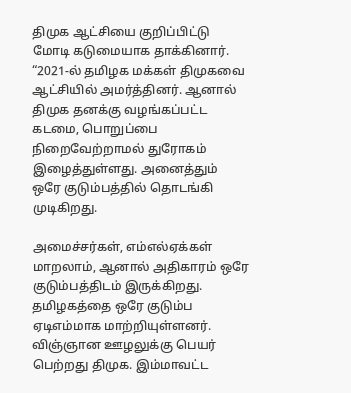திமுக ஆட்சியை குறிப்பிட்டு மோடி கடுமையாக தாக்கினார். “2021-ல் தமிழக மக்கள் திமுகவை ஆட்சியில் அமர்த்தினர். ஆனால் திமுக தனக்கு வழங்கப்பட்ட கடமை, பொறுப்பை நிறைவேற்றாமல் துரோகம் இழைத்துள்ளது. அனைத்தும் ஒரே குடும்பத்தில் தொடங்கி முடிகிறது.

அமைச்சர்கள், எம்எல்ஏக்கள் மாறலாம், ஆனால் அதிகாரம் ஒரே குடும்பத்திடம் இருக்கிறது. தமிழகத்தை ஒரே குடும்ப ஏடிஎம்மாக மாற்றியுள்ளனர். விஞ்ஞான ஊழலுக்கு பெயர் பெற்றது திமுக. இம்மாவட்ட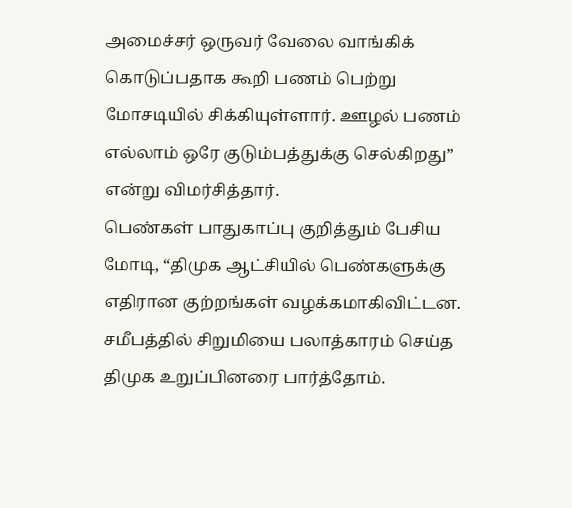அமைச்சர் ஒருவர் வேலை வாங்கிக் கொடுப்பதாக கூறி பணம் பெற்று மோசடியில் சிக்கியுள்ளார். ஊழல் பணம் எல்லாம் ஒரே குடும்பத்துக்கு செல்கிறது” என்று விமர்சித்தார்.
பெண்கள் பாதுகாப்பு குறித்தும் பேசிய மோடி, “திமுக ஆட்சியில் பெண்களுக்கு எதிரான குற்றங்கள் வழக்கமாகிவிட்டன. சமீபத்தில் சிறுமியை பலாத்காரம் செய்த திமுக உறுப்பினரை பார்த்தோம்.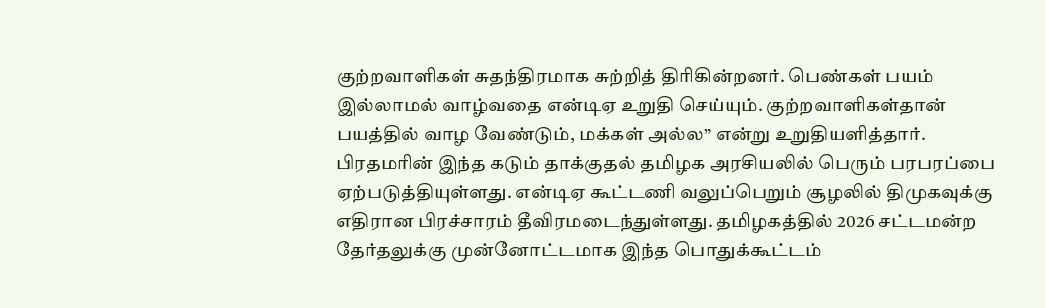குற்றவாளிகள் சுதந்திரமாக சுற்றித் திரிகின்றனர். பெண்கள் பயம் இல்லாமல் வாழ்வதை என்டிஏ உறுதி செய்யும். குற்றவாளிகள்தான் பயத்தில் வாழ வேண்டும், மக்கள் அல்ல” என்று உறுதியளித்தார்.
பிரதமரின் இந்த கடும் தாக்குதல் தமிழக அரசியலில் பெரும் பரபரப்பை ஏற்படுத்தியுள்ளது. என்டிஏ கூட்டணி வலுப்பெறும் சூழலில் திமுகவுக்கு எதிரான பிரச்சாரம் தீவிரமடைந்துள்ளது. தமிழகத்தில் 2026 சட்டமன்ற தேர்தலுக்கு முன்னோட்டமாக இந்த பொதுக்கூட்டம்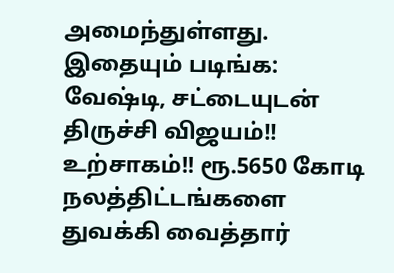அமைந்துள்ளது.
இதையும் படிங்க: வேஷ்டி, சட்டையுடன் திருச்சி விஜயம்!! உற்சாகம்!! ரூ.5650 கோடி நலத்திட்டங்களை துவக்கி வைத்தார்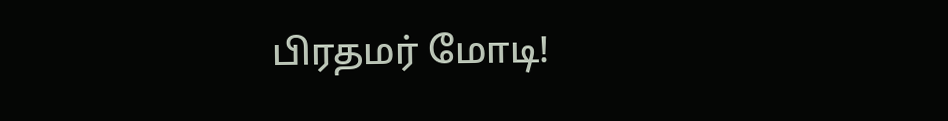பிரதமர் மோடி!